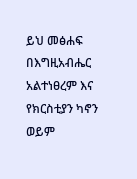ይህ መፅሐፍ በእግዚአብሔር አልተነፀረም እና የክርስቲያን ካኖን ወይም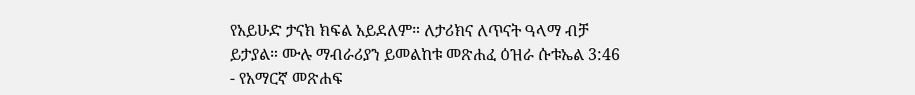የአይሁድ ታናክ ክፍል አይደለም። ለታሪክና ለጥናት ዓላማ ብቻ ይታያል። ሙሉ ማብራሪያን ይመልከቱ መጽሐፈ ዕዝራ ሱቱኤል 3:46 - የአማርኛ መጽሐፍ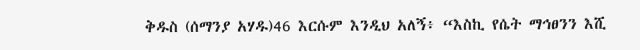ቅዱስ (ሰማንያ አሃዱ)46 እርሱም እንዲህ አለኝ፥ “እስኪ የሴት ማኅፀንን እሺ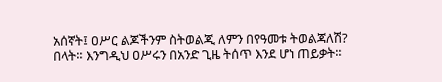አሰኛት፤ ዐሥር ልጆችንም ስትወልጂ ለምን በየዓመቱ ትወልጃለሽ? በላት። እንግዲህ ዐሥሩን በአንድ ጊዜ ትሰጥ እንደ ሆነ ጠይቃት።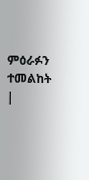ምዕራፉን ተመልከት |